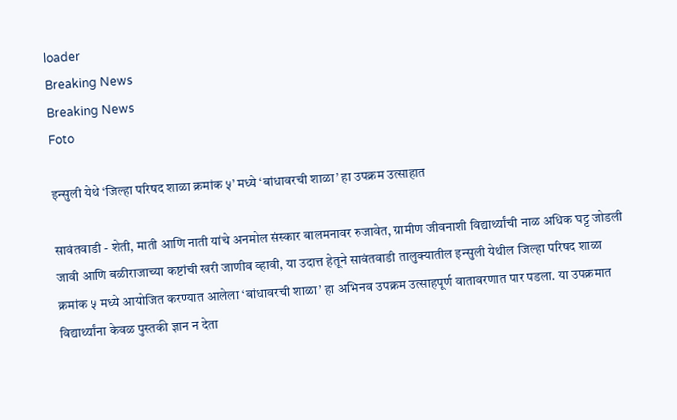loader
Breaking News
Breaking News
Foto

इन्सुली येथे ‘जिल्हा परिषद शाळा क्रमांक ५’ मध्ये ‘बांधावरची शाळा’ हा उपक्रम उत्साहात

सावंतवाडी - शेती, माती आणि नाती यांचे अनमोल संस्कार बालमनावर रुजावेत, ग्रामीण जीवनाशी विद्यार्थ्यांची नाळ अधिक घट्ट जोडली जावी आणि बळीराजाच्या कष्टांची खरी जाणीव व्हावी, या उदात्त हेतूने सावंतवाडी तालुक्यातील इन्सुली येथील जिल्हा परिषद शाळा क्रमांक ५ मध्ये आयोजित करण्यात आलेला ‘बांधावरची शाळा’ हा अभिनव उपक्रम उत्साहपूर्ण वातावरणात पार पडला. या उपक्रमात विद्यार्थ्यांना केवळ पुस्तकी ज्ञान न देता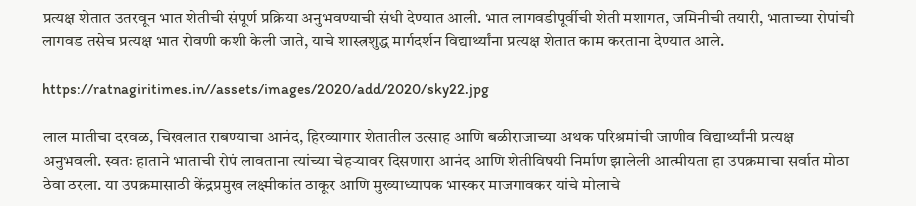प्रत्यक्ष शेतात उतरवून भात शेतीची संपूर्ण प्रक्रिया अनुभवण्याची संधी देण्यात आली. भात लागवडीपूर्वीची शेती मशागत, जमिनीची तयारी, भाताच्या रोपांची लागवड तसेच प्रत्यक्ष भात रोवणी कशी केली जाते, याचे शास्त्रशुद्ध मार्गदर्शन विद्यार्थ्यांना प्रत्यक्ष शेतात काम करताना देण्यात आले.

https://ratnagiritimes.in//assets/images/2020/add/2020/sky22.jpg

लाल मातीचा दरवळ, चिखलात राबण्याचा आनंद, हिरव्यागार शेतातील उत्साह आणि बळीराजाच्या अथक परिश्रमांची जाणीव विद्यार्थ्यांनी प्रत्यक्ष अनुभवली. स्वतः हाताने भाताची रोपं लावताना त्यांच्या चेहर्‍यावर दिसणारा आनंद आणि शेतीविषयी निर्माण झालेली आत्मीयता हा उपक्रमाचा सर्वात मोठा ठेवा ठरला. या उपक्रमासाठी केंद्रप्रमुख लक्ष्मीकांत ठाकूर आणि मुख्याध्यापक भास्कर माजगावकर यांचे मोलाचे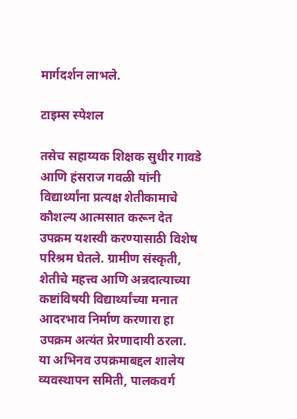मार्गदर्शन लाभले.

टाइम्स स्पेशल

तसेच सहाय्यक शिक्षक सुधीर गावडे आणि हंसराज गवळी यांनी विद्यार्थ्यांना प्रत्यक्ष शेतीकामाचे कौशल्य आत्मसात करून देत उपक्रम यशस्वी करण्यासाठी विशेष परिश्रम घेतले. ग्रामीण संस्कृती, शेतीचे महत्त्व आणि अन्नदात्याच्या कष्टांविषयी विद्यार्थ्यांच्या मनात आदरभाव निर्माण करणारा हा उपक्रम अत्यंत प्रेरणादायी ठरला. या अभिनव उपक्रमाबद्दल शालेय व्यवस्थापन समिती, पालकवर्ग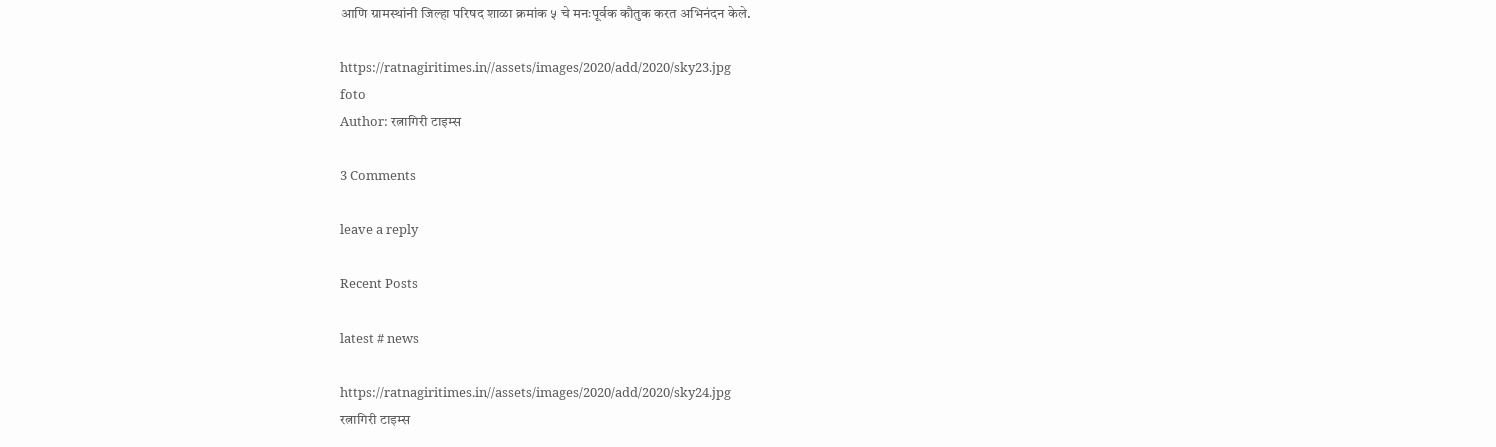आणि ग्रामस्थांनी जिल्हा परिषद शाळा क्रमांक ५ चे मनःपूर्वक कौतुक करत अभिनंदन केले.

https://ratnagiritimes.in//assets/images/2020/add/2020/sky23.jpg
foto
Author: रत्नागिरी टाइम्स

3 Comments

leave a reply

Recent Posts

latest # news

https://ratnagiritimes.in//assets/images/2020/add/2020/sky24.jpg
रत्नागिरी टाइम्स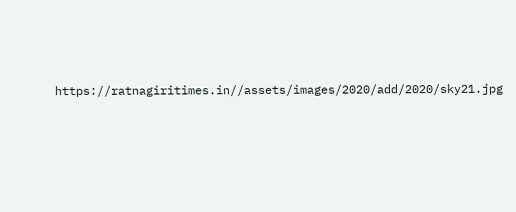https://ratnagiritimes.in//assets/images/2020/add/2020/sky21.jpg